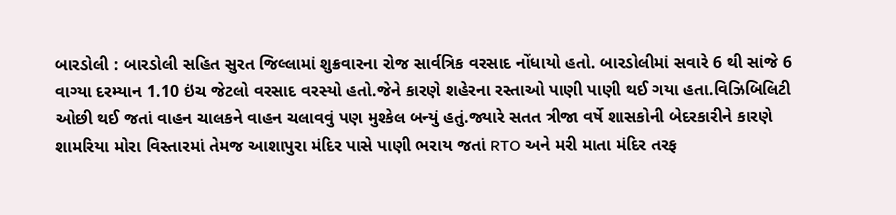બારડોલી : બારડોલી સહિત સુરત જિલ્લામાં શુક્રવારના રોજ સાર્વત્રિક વરસાદ નોંધાયો હતો. બારડોલીમાં સવારે 6 થી સાંજે 6 વાગ્યા દરમ્યાન 1.10 ઇંચ જેટલો વરસાદ વરસ્યો હતો.જેને કારણે શહેરના રસ્તાઓ પાણી પાણી થઈ ગયા હતા.વિઝિબિલિટી ઓછી થઈ જતાં વાહન ચાલકને વાહન ચલાવવું પણ મુશ્કેલ બન્યું હતું.જ્યારે સતત ત્રીજા વર્ષે શાસકોની બેદરકારીને કારણે શામરિયા મોરા વિસ્તારમાં તેમજ આશાપુરા મંદિર પાસે પાણી ભરાય જતાં RTO અને મરી માતા મંદિર તરફ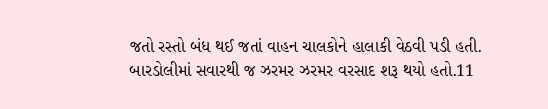જતો રસ્તો બંધ થઈ જતાં વાહન ચાલકોને હાલાકી વેઠવી પડી હતી.
બારડોલીમાં સવારથી જ ઝરમર ઝરમર વરસાદ શરૂ થયો હતો.11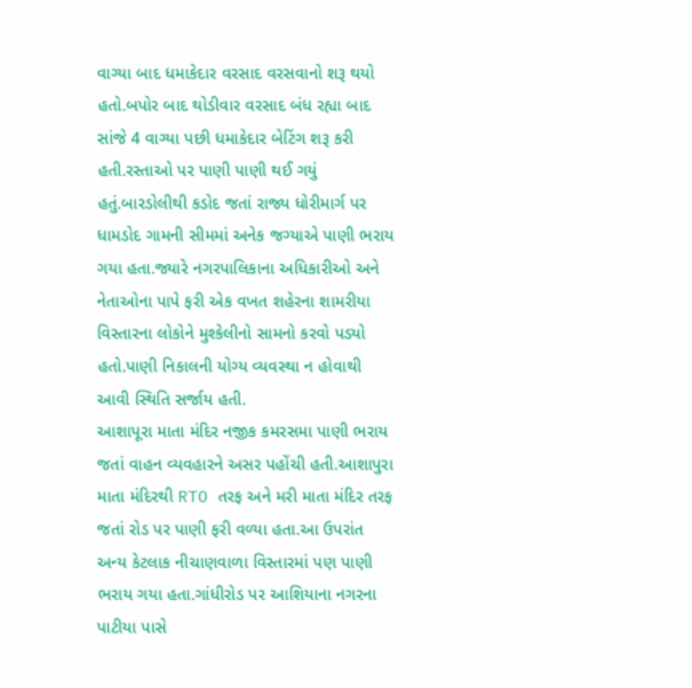વાગ્યા બાદ ધમાકેદાર વરસાદ વરસવાનો શરૂ થયો હતો.બપોર બાદ થોડીવાર વરસાદ બંધ રહ્યા બાદ સાંજે 4 વાગ્યા પછી ધમાકેદાર બેટિંગ શરૂ કરી હતી.રસ્તાઓ પર પાણી પાણી થઈ ગયું હતું.બારડોલીથી કડોદ જતાં રાજ્ય ધોરીમાર્ગ પર ધામડોદ ગામની સીમમાં અનેક જગ્યાએ પાણી ભરાય ગયા હતા.જ્યારે નગરપાલિકાના અધિકારીઓ અને નેતાઓના પાપે ફરી એક વખત શહેરના શામરીયા વિસ્તારના લોકોને મુશ્કેલીનો સામનો કરવો પડ્યો હતો.પાણી નિકાલની યોગ્ય વ્યવસ્થા ન હોવાથી આવી સ્થિતિ સર્જાય હતી.
આશાપૂરા માતા મંદિર નજીક કમરસમા પાણી ભરાય જતાં વાહન વ્યવહારને અસર પહોંચી હતી.આશાપુરા માતા મંદિરથી RTO તરફ અને મરી માતા મંદિર તરફ જતાં રોડ પર પાણી ફરી વળ્યા હતા.આ ઉપરાંત અન્ય કેટલાક નીચાણવાળા વિસ્તારમાં પણ પાણી ભરાય ગયા હતા.ગાંધીરોડ પર આશિયાના નગરના પાટીયા પાસે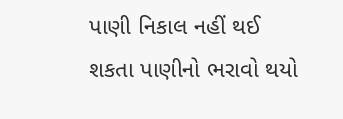પાણી નિકાલ નહીં થઈ શકતા પાણીનો ભરાવો થયો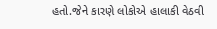હતો.જેને કારણે લોકોએ હાલાકી વેઠવી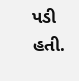પડી હતી.